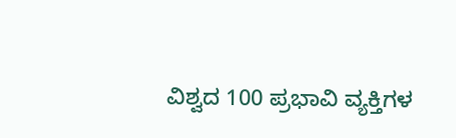ವಿಶ್ವದ 100 ಪ್ರಭಾವಿ ವ್ಯಕ್ತಿಗಳ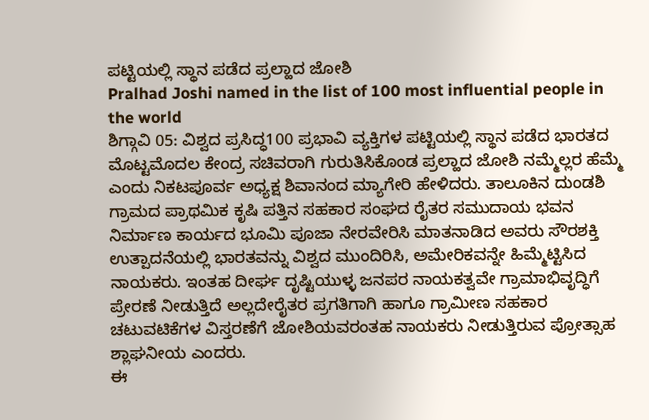ಪಟ್ಟಿಯಲ್ಲಿ ಸ್ಥಾನ ಪಡೆದ ಪ್ರಲ್ಹಾದ ಜೋಶಿ
Pralhad Joshi named in the list of 100 most influential people in the world
ಶಿಗ್ಗಾವಿ 05: ವಿಶ್ವದ ಪ್ರಸಿದ್ಧ100 ಪ್ರಭಾವಿ ವ್ಯಕ್ತಿಗಳ ಪಟ್ಟಿಯಲ್ಲಿ ಸ್ಥಾನ ಪಡೆದ ಭಾರತದ ಮೊಟ್ಟಮೊದಲ ಕೇಂದ್ರ ಸಚಿವರಾಗಿ ಗುರುತಿಸಿಕೊಂಡ ಪ್ರಲ್ಹಾದ ಜೋಶಿ ನಮ್ಮೆಲ್ಲರ ಹೆಮ್ಮೆ ಎಂದು ನಿಕಟಪೂರ್ವ ಅಧ್ಯಕ್ಷ ಶಿವಾನಂದ ಮ್ಯಾಗೇರಿ ಹೇಳಿದರು. ತಾಲೂಕಿನ ದುಂಡಶಿ ಗ್ರಾಮದ ಪ್ರಾಥಮಿಕ ಕೃಷಿ ಪತ್ತಿನ ಸಹಕಾರ ಸಂಘದ ರೈತರ ಸಮುದಾಯ ಭವನ ನಿರ್ಮಾಣ ಕಾರ್ಯದ ಭೂಮಿ ಪೂಜಾ ನೇರವೇರಿಸಿ ಮಾತನಾಡಿದ ಅವರು ಸೌರಶಕ್ತಿ ಉತ್ಪಾದನೆಯಲ್ಲಿ ಭಾರತವನ್ನು ವಿಶ್ವದ ಮುಂದಿರಿಸಿ, ಅಮೇರಿಕವನ್ನೇ ಹಿಮ್ಮೆಟ್ಟಿಸಿದ ನಾಯಕರು. ಇಂತಹ ದೀರ್ಘ ದೃಷ್ಟಿಯುಳ್ಳ ಜನಪರ ನಾಯಕತ್ವವೇ ಗ್ರಾಮಾಭಿವೃದ್ಧಿಗೆ ಪ್ರೇರಣೆ ನೀಡುತ್ತಿದೆ ಅಲ್ಲದೇರೈತರ ಪ್ರಗತಿಗಾಗಿ ಹಾಗೂ ಗ್ರಾಮೀಣ ಸಹಕಾರ ಚಟುವಟಿಕೆಗಳ ವಿಸ್ತರಣೆಗೆ ಜೋಶಿಯವರಂತಹ ನಾಯಕರು ನೀಡುತ್ತಿರುವ ಪ್ರೋತ್ಸಾಹ ಶ್ಲಾಘನೀಯ ಎಂದರು.
ಈ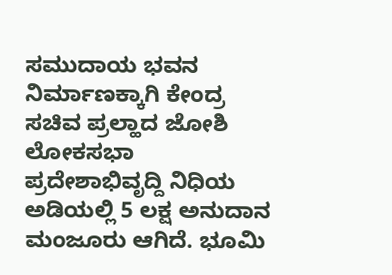ಸಮುದಾಯ ಭವನ ನಿರ್ಮಾಣಕ್ಕಾಗಿ ಕೇಂದ್ರ ಸಚಿವ ಪ್ರಲ್ಹಾದ ಜೋಶಿ ಲೋಕಸಭಾ ಪ್ರದೇಶಾಭಿವೃದ್ದಿ ನಿಧಿಯ ಅಡಿಯಲ್ಲಿ 5 ಲಕ್ಷ ಅನುದಾನ ಮಂಜೂರು ಆಗಿದೆ. ಭೂಮಿ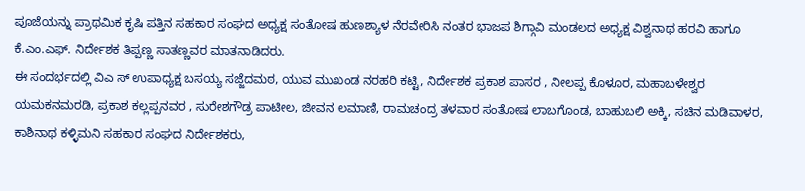ಪೂಜೆಯನ್ನು ಪ್ರಾಥಮಿಕ ಕೃಷಿ ಪತ್ತಿನ ಸಹಕಾರ ಸಂಘದ ಅಧ್ಯಕ್ಷ ಸಂತೋಷ ಹುಣಶ್ಯಾಳ ನೆರವೇರಿಸಿ ನಂತರ ಭಾಜಪ ಶಿಗ್ಗಾವಿ ಮಂಡಲದ ಅಧ್ಯಕ್ಷ ವಿಶ್ವನಾಥ ಹರವಿ ಹಾಗೂ ಕೆ.ಎಂ.ಎಫ್. ನಿರ್ದೇಶಕ ತಿಪ್ಪಣ್ಣ ಸಾತಣ್ಣವರ ಮಾತನಾಡಿದರು.
ಈ ಸಂದರ್ಭದಲ್ಲಿ ವಿಎ ಸ್ ಉಪಾಧ್ಯಕ್ಷ ಬಸಯ್ಯ ಸಜ್ಜೆದಮಠ, ಯುವ ಮುಖಂಡ ನರಹರಿ ಕಟ್ಟಿ, ನಿರ್ದೇಶಕ ಪ್ರಕಾಶ ಪಾಸರ , ನೀಲಪ್ಪ ಕೊಳೂರ, ಮಹಾಬಳೇಶ್ವರ ಯಮಕನಮರಡಿ, ಪ್ರಕಾಶ ಕಲ್ಲಪ್ಪನವರ , ಸುರೇಶಗೌಡ್ರ ಪಾಟೀಲ, ಜೀವನ ಲಮಾಣಿ, ರಾಮಚಂದ್ರ ತಳವಾರ ಸಂತೋಷ ಲಾಬಗೊಂಡ, ಬಾಹುಬಲಿ ಅಕ್ಕಿ, ಸಚಿನ ಮಡಿವಾಳರ, ಕಾಶಿನಾಥ ಕಳ್ಳಿಮನಿ ಸಹಕಾರ ಸಂಘದ ನಿರ್ದೇಶಕರು,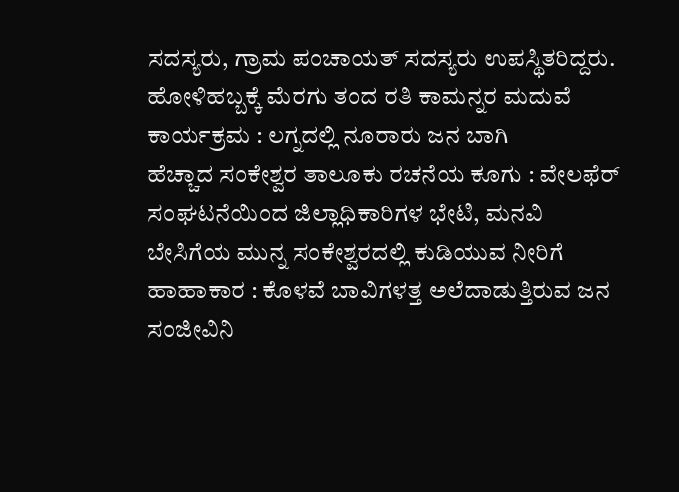ಸದಸ್ಯರು, ಗ್ರಾಮ ಪಂಚಾಯತ್ ಸದಸ್ಯರು ಉಪಸ್ಥಿತರಿದ್ದರು.
ಹೋಳಿಹಬ್ಬಕ್ಕೆ ಮೆರಗು ತಂದ ರತಿ ಕಾಮನ್ನರ ಮದುವೆ ಕಾರ್ಯಕ್ರಮ : ಲಗ್ನದಲ್ಲಿ ನೂರಾರು ಜನ ಬಾಗಿ
ಹೆಚ್ಚಾದ ಸಂಕೇಶ್ವರ ತಾಲೂಕು ರಚನೆಯ ಕೂಗು : ವೇಲಫೆರ್ ಸಂಘಟನೆಯಿಂದ ಜಿಲ್ಲಾಧಿಕಾರಿಗಳ ಭೇಟಿ, ಮನವಿ
ಬೇಸಿಗೆಯ ಮುನ್ನ ಸಂಕೇಶ್ವರದಲ್ಲಿ ಕುಡಿಯುವ ನೀರಿಗೆ ಹಾಹಾಕಾರ : ಕೊಳವೆ ಬಾವಿಗಳತ್ತ ಅಲೆದಾಡುತ್ತಿರುವ ಜನ
ಸಂಜೀವಿನಿ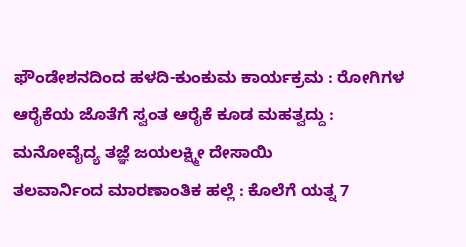ಫೌಂಡೇಶನದಿಂದ ಹಳದಿ-ಕುಂಕುಮ ಕಾರ್ಯಕ್ರಮ : ರೋಗಿಗಳ ಆರೈಕೆಯ ಜೊತೆಗೆ ಸ್ವಂತ ಆರೈಕೆ ಕೂಡ ಮಹತ್ವದ್ದು : ಮನೋವೈದ್ಯ ತಜ್ಞೆ ಜಯಲಕ್ಷ್ಮೀ ದೇಸಾಯಿ
ತಲವಾರ್ನಿಂದ ಮಾರಣಾಂತಿಕ ಹಲ್ಲೆ : ಕೊಲೆಗೆ ಯತ್ನ 7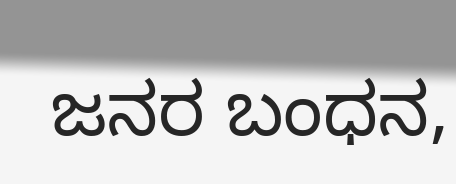ಜನರ ಬಂಧನ,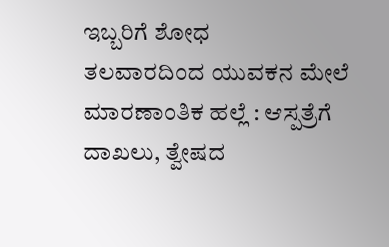ಇಬ್ಬರಿಗೆ ಶೋಧ
ತಲವಾರದಿಂದ ಯುವಕನ ಮೇಲೆ ಮಾರಣಾಂತಿಕ ಹಲ್ಲೆ : ಆಸ್ಪತ್ರೆಗೆ ದಾಖಲು, ತ್ವೇಷದ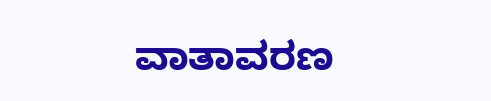ವಾತಾವರಣ